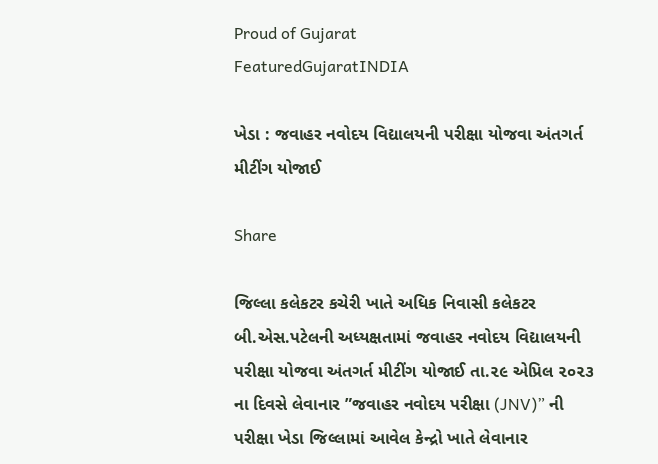Proud of Gujarat
FeaturedGujaratINDIA

ખેડા : જવાહર નવોદય વિદ્યાલયની પરીક્ષા યોજવા અંતગર્ત મીટીંગ યોજાઈ

Share

જિલ્લા કલેકટર કચેરી ખાતે અધિક નિવાસી કલેકટર બી.એસ.પટેલની અધ્યક્ષતામાં જવાહર નવોદય વિદ્યાલયની પરીક્ષા યોજવા અંતગર્ત મીટીંગ યોજાઈ તા.૨૯ એપ્રિલ ૨૦૨૩ ના દિવસે લેવાનાર ”જવાહર નવોદય પરીક્ષા (JNV)” ની પરીક્ષા ખેડા જિલ્લામાં આવેલ કેન્દ્રો ખાતે લેવાનાર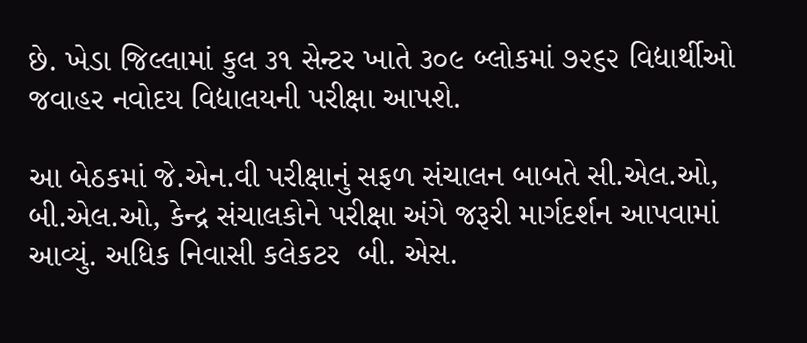છે. ખેડા જિલ્લામાં કુલ ૩૧ સેન્ટર ખાતે ૩૦૯ બ્લોકમાં ૭૨૬૨ વિદ્યાર્થીઓ જવાહર નવોદય વિદ્યાલયની પરીક્ષા આપશે.

આ બેઠકમાં જે.એન.વી પરીક્ષાનું સફળ સંચાલન બાબતે સી.એલ.ઓ, બી.એલ.ઓ, કેન્દ્ર સંચાલકોને પરીક્ષા અંગે જરૂરી માર્ગદર્શન આપવામાં આવ્યું. અધિક નિવાસી કલેકટર  બી. એસ.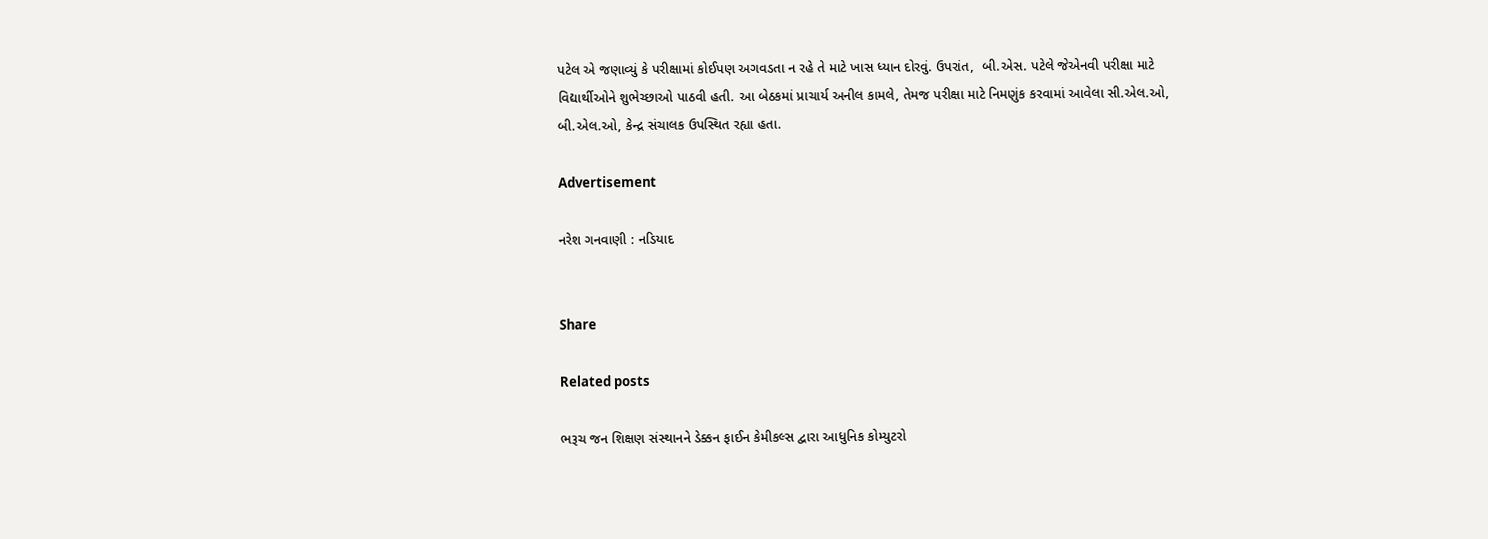પટેલ એ જણાવ્યું કે પરીક્ષામાં કોઈપણ અગવડતા ન રહે તે માટે ખાસ ધ્યાન દોરવું. ઉપરાંત,  બી.એસ. પટેલે જેએનવી પરીક્ષા માટે વિદ્યાર્થીઓને શુભેચ્છાઓ પાઠવી હતી. આ બેઠકમાં પ્રાચાર્ય અનીલ કામલે, તેમજ પરીક્ષા માટે નિમણુંક કરવામાં આવેલા સી.એલ.ઓ, બી.એલ.ઓ, કેન્દ્ર સંચાલક ઉપસ્થિત રહ્યા હતા.

Advertisement

નરેશ ગનવાણી : નડિયાદ


Share

Related posts

ભરૂચ જન શિક્ષણ સંસ્થાનને ડેક્કન ફાઈન કેમીકલ્સ દ્વારા આધુનિક કોમ્યુટરો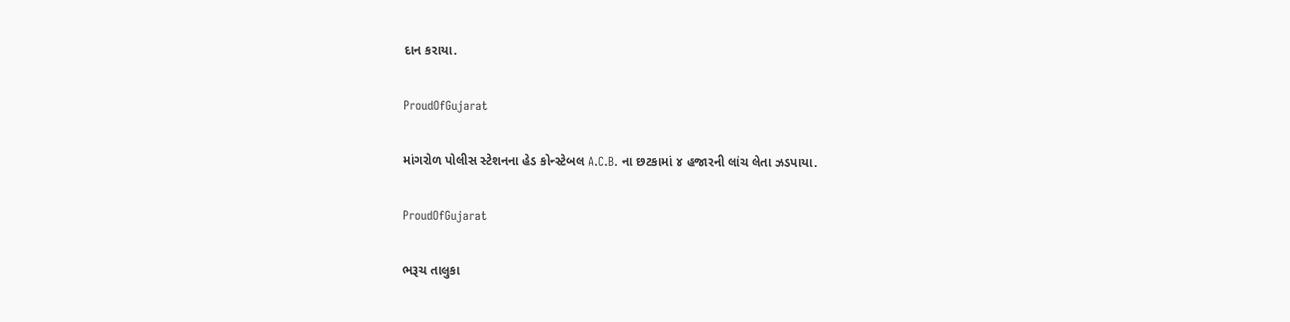દાન કરાયા.

ProudOfGujarat

માંગરોળ પોલીસ સ્ટેશનના હેડ કોન્સ્ટેબલ A.C.B. ના છટકામાં ૪ હજારની લાંચ લેતા ઝડપાયા.

ProudOfGujarat

ભરૂચ તાલુકા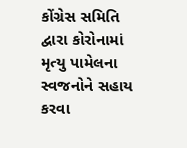કોંગ્રેસ સમિતિ દ્વારા કોરોનામાં મૃત્યુ પામેલના સ્વજનોને સહાય કરવા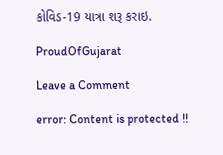કોવિડ-19 યાત્રા શરૂ કરાઇ.

ProudOfGujarat

Leave a Comment

error: Content is protected !!